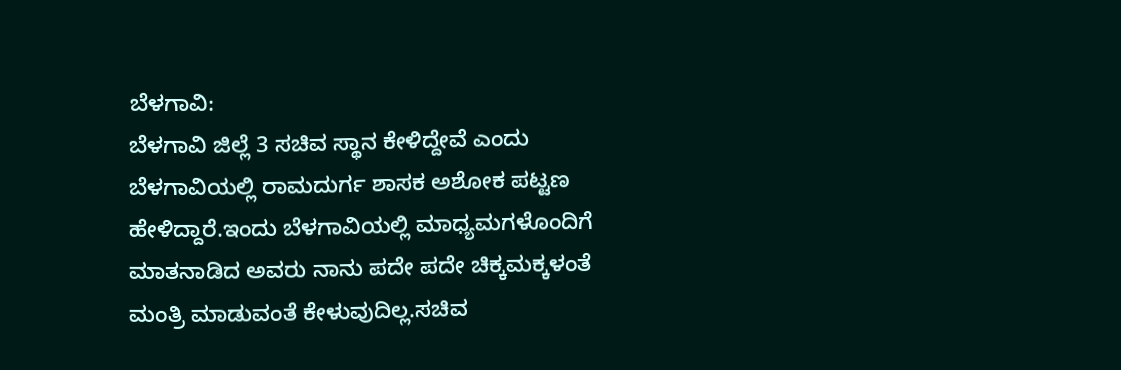ಬೆಳಗಾವಿ:
ಬೆಳಗಾವಿ ಜಿಲ್ಲೆ 3 ಸಚಿವ ಸ್ಥಾನ ಕೇಳಿದ್ದೇವೆ ಎಂದು ಬೆಳಗಾವಿಯಲ್ಲಿ ರಾಮದುರ್ಗ ಶಾಸಕ ಅಶೋಕ ಪಟ್ಟಣ ಹೇಳಿದ್ದಾರೆ.ಇಂದು ಬೆಳಗಾವಿಯಲ್ಲಿ ಮಾಧ್ಯಮಗಳೊಂದಿಗೆ ಮಾತನಾಡಿದ ಅವರು ನಾನು ಪದೇ ಪದೇ ಚಿಕ್ಕಮಕ್ಕಳಂತೆ ಮಂತ್ರಿ ಮಾಡುವಂತೆ ಕೇಳುವುದಿಲ್ಲ.ಸಚಿವ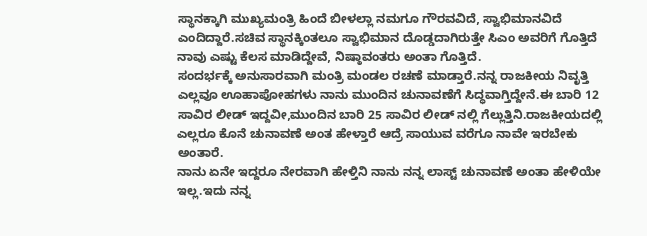ಸ್ಥಾನಕ್ಕಾಗಿ ಮುಖ್ಯಮಂತ್ರಿ ಹಿಂದೆ ಬೀಳಲ್ಲಾ ನಮಗೂ ಗೌರವವಿದೆ, ಸ್ವಾಭಿಮಾನವಿದೆ ಎಂದಿದ್ದಾರೆ.ಸಚಿವ ಸ್ಥಾನಕ್ಕಿಂತಲೂ ಸ್ವಾಭಿಮಾನ ದೊಡ್ಡದಾಗಿರುತ್ತೇ ಸಿಎಂ ಅವರಿಗೆ ಗೊತ್ತಿದೆ ನಾವು ಎಷ್ಟು ಕೆಲಸ ಮಾಡಿದ್ದೇವೆ, ನಿಷ್ಠಾವಂತರು ಅಂತಾ ಗೊತ್ತಿದೆ.
ಸಂದರ್ಭಕ್ಕೆ ಅನುಸಾರವಾಗಿ ಮಂತ್ರಿ ಮಂಡಲ ರಚಣೆ ಮಾಡ್ತಾರೆ.ನನ್ನ ರಾಜಕೀಯ ನಿವೃತ್ತಿ ಎಲ್ಲವೂ ಊಹಾಪೋಹಗಳು ನಾನು ಮುಂದಿನ ಚುನಾವಣೆಗೆ ಸಿದ್ಧವಾಗ್ತಿದ್ದೇನೆ.ಈ ಬಾರಿ 12 ಸಾವಿರ ಲೀಡ್ ಇದ್ದವೀ,ಮುಂದಿನ ಬಾರಿ 25 ಸಾವಿರ ಲೀಡ್ ನಲ್ಲಿ ಗೆಲ್ಲುತ್ತಿನಿ.ರಾಜಕೀಯದಲ್ಲಿ ಎಲ್ಲರೂ ಕೊನೆ ಚುನಾವಣೆ ಅಂತ ಹೇಳ್ತಾರೆ ಆದ್ರೆ ಸಾಯುವ ವರೆಗೂ ನಾವೇ ಇರಬೇಕು ಅಂತಾರೆ.
ನಾನು ಏನೇ ಇದ್ದರೂ ನೇರವಾಗಿ ಹೇಳ್ತಿನಿ ನಾನು ನನ್ನ ಲಾಸ್ಟ್ ಚುನಾವಣೆ ಅಂತಾ ಹೇಳಿಯೇ ಇಲ್ಲ.ಇದು ನನ್ನ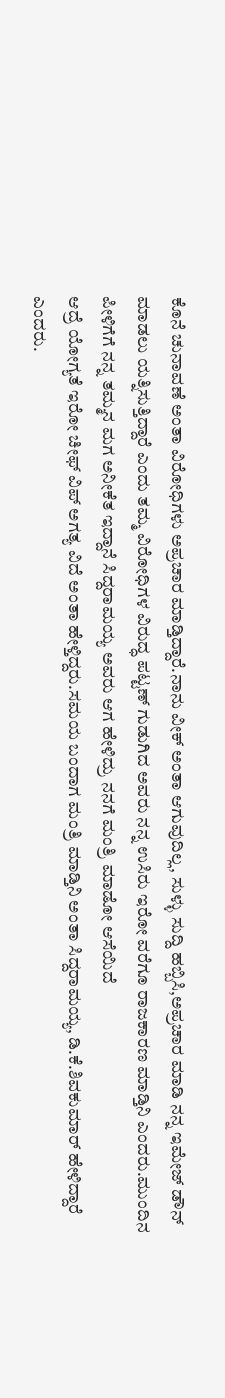ಕೊನೆ ಚುನಾವಣೆ ಅಂತಾ ವಿರೋಧಿಗಳು ಅಪ್ರಚಾರ ಮಾಡ್ತಿದ್ದಾರೆ.ನಾನು ವೀಕ್ ಅಂತಾ ಆಗುವುದಿಲ್ಲ, ಸುಳ್ಳು ಸುದ್ದಿ ಹಬ್ಬಿಸಿ,ಅಪ್ರಚಾರ ಮಾಡಿ ನನ್ನ ಇಮೇಜ್ ಡೌನ್ ಮಾಡಲು ಯತ್ನಿಸುತ್ತಿದ್ದಾರೆ ಎಂದು ತಮ್ಮ ವಿರೋಧಿಗಳ ವಿರುದ್ಧ ಪಟ್ಟಣ್ ಗುಡುಗಿದ ಅವರು ನನ್ನ ಉಸಿರು ಇರೋ ವರೆಗೂ ರಾಜಕಾರಣ ಮಾಡ್ತಿನಿ ಎಂದರು.ಮುಂದಿನ ಪೀಳಿಗೆಗೆ ನನ್ನ ತಮ್ಮನ ಮಗ ಅನೀಕೆತ ಇದ್ದಾನೆ ಸಿದ್ದರಾಮಯ್ಯ ಅವರು ಆಗ ಹೇಳಿದ್ರು ನನಗೆ ಮಂತ್ರಿ ಮಾಡೋ ಆಸೆಯಿದೆ
ಆದ್ರೆ ಯೋಗ್ಯತೆ ಇರೋ ಚೀಫ್ ವಿಪ್ ಅಗತ್ಯ ವಿದೆ ಅಂತಾ ಹೇಳ್ತಿದ್ದರು.ಸಮಯ ಬಂದಾಗ ಮಂತ್ರಿ ಮಾಡ್ತಿನಿ ಅಂತಾ ಸಿದ್ದರಾಮಯ್ಯ, ಡಿ.ಕೆ.ಶಿವಕುಮಾರ್ ಹೇಳಿದ್ದಾರೆ ಎಂದರು.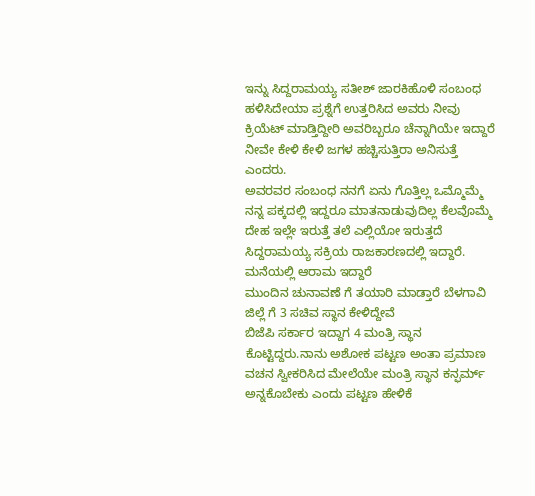ಇನ್ನು ಸಿದ್ದರಾಮಯ್ಯ ಸತೀಶ್ ಜಾರಕಿಹೊಳಿ ಸಂಬಂಧ ಹಳಿಸಿದೇಯಾ ಪ್ರಶ್ನೆಗೆ ಉತ್ತರಿಸಿದ ಅವರು ನೀವು ಕ್ರಿಯೆಟ್ ಮಾಡ್ತಿದ್ದೀರಿ ಅವರಿಬ್ಬರೂ ಚೆನ್ನಾಗಿಯೇ ಇದ್ದಾರೆ
ನೀವೇ ಕೇಳಿ ಕೇಳಿ ಜಗಳ ಹಚ್ಚಿಸುತ್ತಿರಾ ಅನಿಸುತ್ತೆ ಎಂದರು.
ಅವರವರ ಸಂಬಂಧ ನನಗೆ ಏನು ಗೊತ್ತಿಲ್ಲ ಒಮ್ಮೊಮ್ಮೆ ನನ್ನ ಪಕ್ಕದಲ್ಲಿ ಇದ್ದರೂ ಮಾತನಾಡುವುದಿಲ್ಲ ಕೆಲವೊಮ್ಮೆ ದೇಹ ಇಲ್ಲೇ ಇರುತ್ತೆ ತಲೆ ಎಲ್ಲಿಯೋ ಇರುತ್ತದೆ ಸಿದ್ದರಾಮಯ್ಯ ಸಕ್ರಿಯ ರಾಜಕಾರಣದಲ್ಲಿ ಇದ್ದಾರೆ.
ಮನೆಯಲ್ಲಿ ಆರಾಮ ಇದ್ದಾರೆ
ಮುಂದಿನ ಚುನಾವಣೆ ಗೆ ತಯಾರಿ ಮಾಡ್ತಾರೆ ಬೆಳಗಾವಿ ಜಿಲ್ಲೆ ಗೆ 3 ಸಚಿವ ಸ್ಥಾನ ಕೇಳಿದ್ದೇವೆ
ಬಿಜೆಪಿ ಸರ್ಕಾರ ಇದ್ದಾಗ 4 ಮಂತ್ರಿ ಸ್ಥಾನ ಕೊಟ್ಟಿದ್ದರು.ನಾನು ಅಶೋಕ ಪಟ್ಟಣ ಅಂತಾ ಪ್ರಮಾಣ ವಚನ ಸ್ವೀಕರಿಸಿದ ಮೇಲೆಯೇ ಮಂತ್ರಿ ಸ್ಥಾನ ಕನ್ಫರ್ಮ್ ಅನ್ನಕೊಬೇಕು ಎಂದು ಪಟ್ಟಣ ಹೇಳಿಕೆ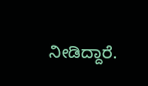ನೀಡಿದ್ದಾರೆ.